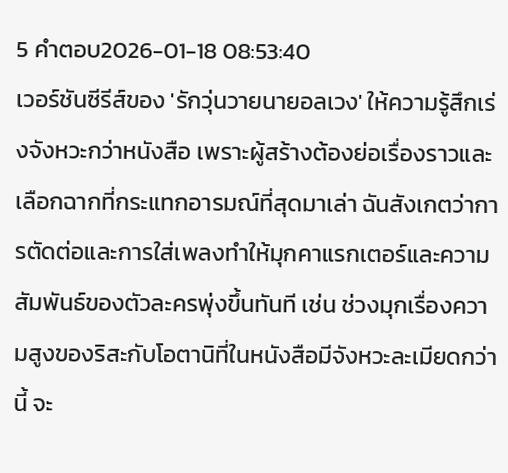5 คำตอบ2026-01-18 08:53:40
เวอร์ชันซีรีส์ของ 'รักวุ่นวายนายอลเวง' ให้ความรู้สึกเร่งจังหวะกว่าหนังสือ เพราะผู้สร้างต้องย่อเรื่องราวและเลือกฉากที่กระแทกอารมณ์ที่สุดมาเล่า ฉันสังเกตว่าการตัดต่อและการใส่เพลงทำให้มุกคาแรกเตอร์และความสัมพันธ์ของตัวละครพุ่งขึ้นทันที เช่น ช่วงมุกเรื่องความสูงของริสะกับโอตานิที่ในหนังสือมีจังหวะละเมียดกว่านี้ จะ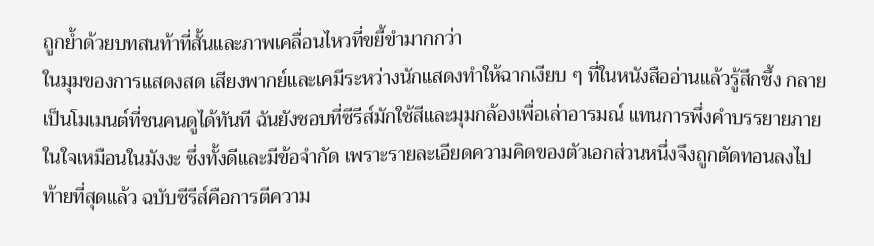ถูกย้ำด้วยบทสนท้าที่สั้นและภาพเคลื่อนไหวที่ขยี้ขำมากกว่า
ในมุมของการแสดงสด เสียงพากย์และเคมีระหว่างนักแสดงทำให้ฉากเงียบ ๆ ที่ในหนังสืออ่านแล้วรู้สึกซึ้ง กลายเป็นโมเมนต์ที่ชนคนดูได้ทันที ฉันยังชอบที่ซีรีส์มักใช้สีและมุมกล้องเพื่อเล่าอารมณ์ แทนการพึ่งคำบรรยายภายในใจเหมือนในมังงะ ซึ่งทั้งดีและมีข้อจำกัด เพราะรายละเอียดความคิดของตัวเอกส่วนหนึ่งจึงถูกตัดทอนลงไป
ท้ายที่สุดแล้ว ฉบับซีรีส์คือการตีความ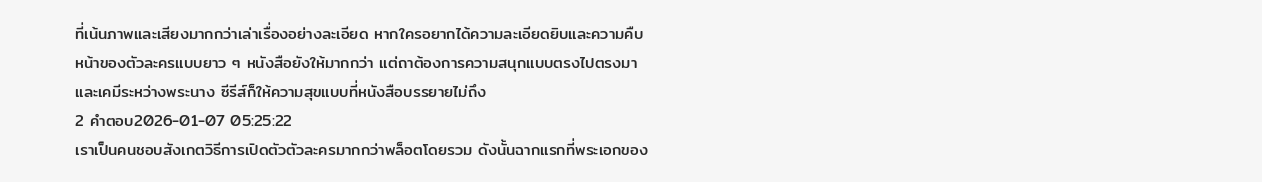ที่เน้นภาพและเสียงมากกว่าเล่าเรื่องอย่างละเอียด หากใครอยากได้ความละเอียดยิบและความคืบหน้าของตัวละครแบบยาว ๆ หนังสือยังให้มากกว่า แต่ถาต้องการความสนุกแบบตรงไปตรงมาและเคมีระหว่างพระนาง ซีรีส์ก็ให้ความสุขแบบที่หนังสือบรรยายไม่ถึง
2 คำตอบ2026-01-07 05:25:22
เราเป็นคนชอบสังเกตวิธีการเปิดตัวตัวละครมากกว่าพล็อตโดยรวม ดังนั้นฉากแรกที่พระเอกของ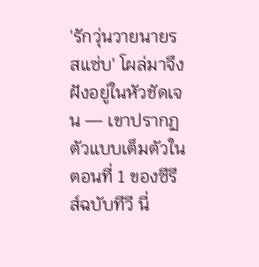'รักวุ่นวายนายรสแซ่บ' โผล่มาจึงฝังอยู่ในหัวชัดเจน — เขาปรากฏตัวแบบเต็มตัวในตอนที่ 1 ของซีรีส์ฉบับทีวี นี่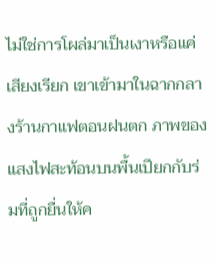ไม่ใช่การโผล่มาเป็นเงาหรือแค่เสียงเรียก เขาเข้ามาในฉากกลางร้านกาแฟตอนฝนตก ภาพของแสงไฟสะท้อนบนพื้นเปียกกับร่มที่ถูกยื่นให้ค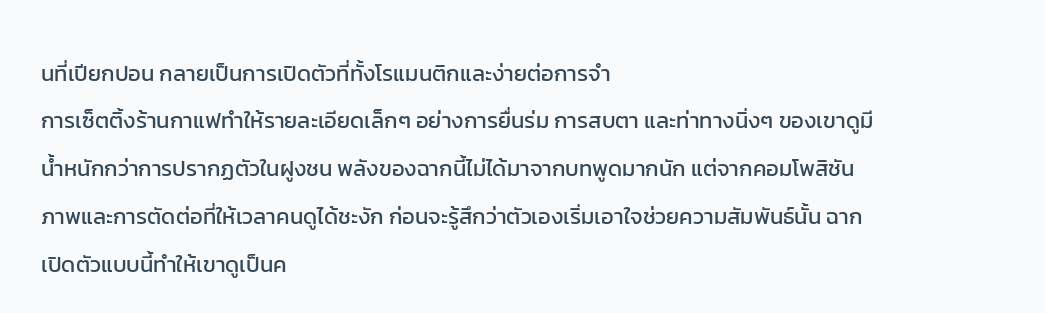นที่เปียกปอน กลายเป็นการเปิดตัวที่ทั้งโรแมนติกและง่ายต่อการจำ
การเซ็ตติ้งร้านกาแฟทำให้รายละเอียดเล็กๆ อย่างการยื่นร่ม การสบตา และท่าทางนิ่งๆ ของเขาดูมีน้ำหนักกว่าการปรากฏตัวในฝูงชน พลังของฉากนี้ไม่ได้มาจากบทพูดมากนัก แต่จากคอมโพสิชันภาพและการตัดต่อที่ให้เวลาคนดูได้ชะงัก ก่อนจะรู้สึกว่าตัวเองเริ่มเอาใจช่วยความสัมพันธ์นั้น ฉากเปิดตัวแบบนี้ทำให้เขาดูเป็นค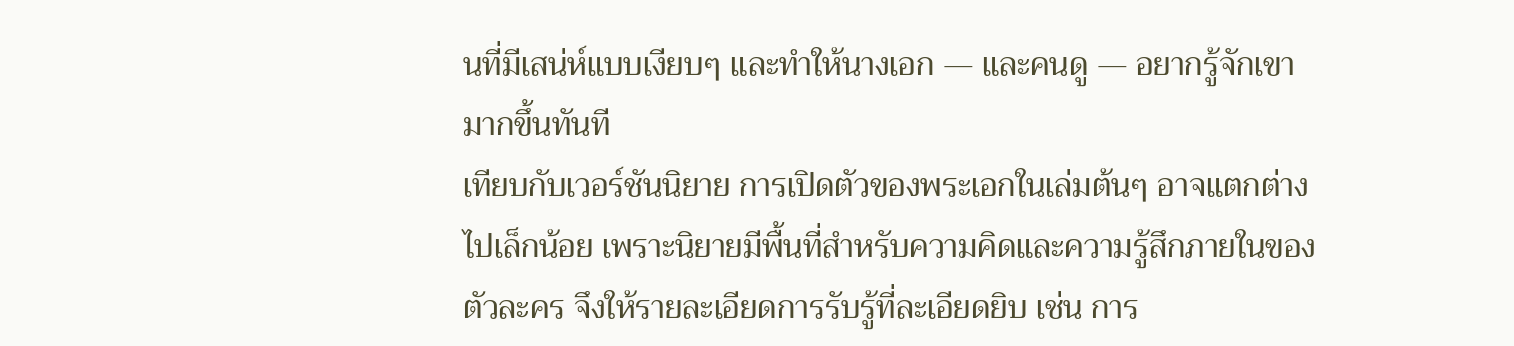นที่มีเสน่ห์แบบเงียบๆ และทำให้นางเอก — และคนดู — อยากรู้จักเขามากขึ้นทันที
เทียบกับเวอร์ชันนิยาย การเปิดตัวของพระเอกในเล่มต้นๆ อาจแตกต่างไปเล็กน้อย เพราะนิยายมีพื้นที่สำหรับความคิดและความรู้สึกภายในของตัวละคร จึงให้รายละเอียดการรับรู้ที่ละเอียดยิบ เช่น การ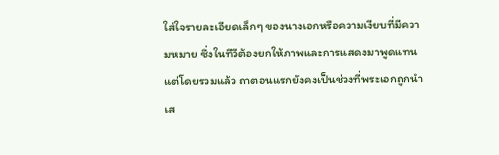ใส่ใจรายละเอียดเล็กๆ ของนางเอกหรือความเงียบที่มีความหมาย ซึ่งในทีวีต้องยกให้ภาพและการแสดงมาพูดแทน แต่โดยรวมแล้ว ถาตอนแรกยังคงเป็นช่วงที่พระเอกถูกนำเส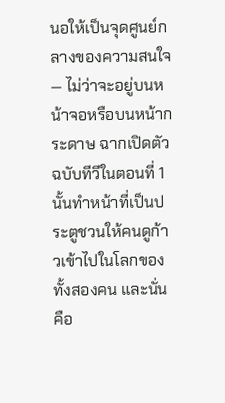นอให้เป็นจุดศูนย์กลางของความสนใจ — ไม่ว่าจะอยู่บนหน้าจอหรือบนหน้ากระดาษ ฉากเปิดตัวฉบับทีวีในตอนที่ 1 นั้นทำหน้าที่เป็นประตูชวนให้คนดูก้าวเข้าไปในโลกของทั้งสองคน และนั่นคือ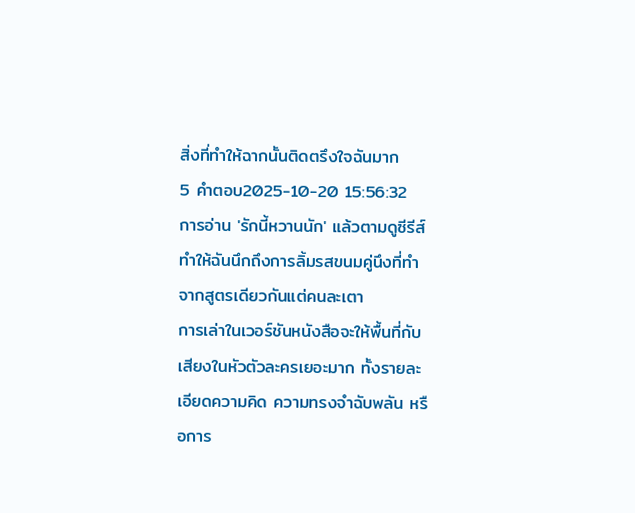สิ่งที่ทำให้ฉากนั้นติดตรึงใจฉันมาก
5 คำตอบ2025-10-20 15:56:32
การอ่าน 'รักนี้หวานนัก' แล้วตามดูซีรีส์ทำให้ฉันนึกถึงการลิ้มรสขนมคู่นึงที่ทำจากสูตรเดียวกันแต่คนละเตา
การเล่าในเวอร์ชันหนังสือจะให้พื้นที่กับเสียงในหัวตัวละครเยอะมาก ทั้งรายละเอียดความคิด ความทรงจำฉับพลัน หรือการ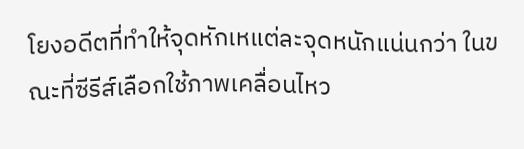โยงอดีตที่ทำให้จุดหักเหแต่ละจุดหนักแน่นกว่า ในขณะที่ซีรีส์เลือกใช้ภาพเคลื่อนไหว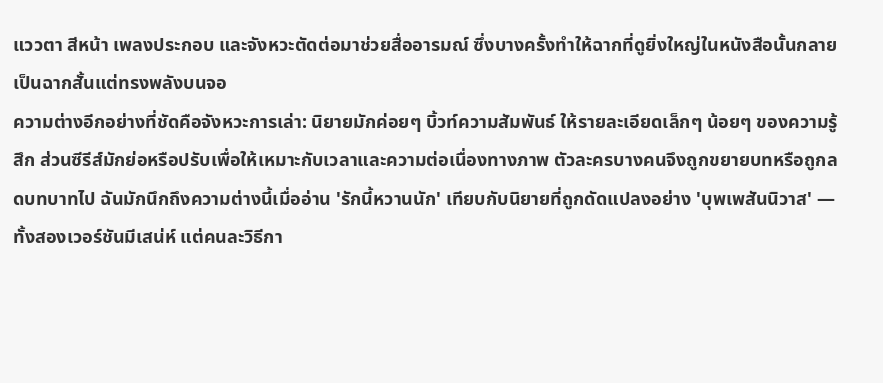แววตา สีหน้า เพลงประกอบ และจังหวะตัดต่อมาช่วยสื่ออารมณ์ ซึ่งบางครั้งทำให้ฉากที่ดูยิ่งใหญ่ในหนังสือนั้นกลายเป็นฉากสั้นแต่ทรงพลังบนจอ
ความต่างอีกอย่างที่ชัดคือจังหวะการเล่า: นิยายมักค่อยๆ บิ้วท์ความสัมพันธ์ ให้รายละเอียดเล็กๆ น้อยๆ ของความรู้สึก ส่วนซีรีส์มักย่อหรือปรับเพื่อให้เหมาะกับเวลาและความต่อเนื่องทางภาพ ตัวละครบางคนจึงถูกขยายบทหรือถูกลดบทบาทไป ฉันมักนึกถึงความต่างนี้เมื่ออ่าน 'รักนี้หวานนัก' เทียบกับนิยายที่ถูกดัดแปลงอย่าง 'บุพเพสันนิวาส' — ทั้งสองเวอร์ชันมีเสน่ห์ แต่คนละวิธีกา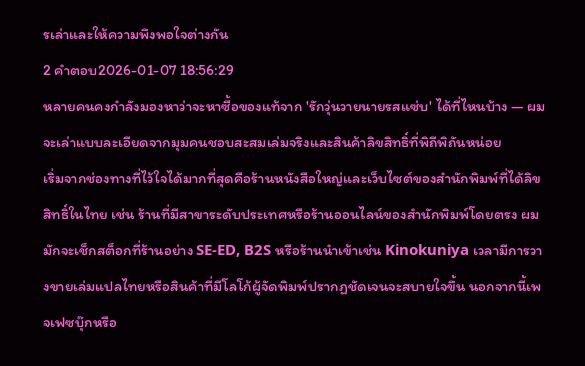รเล่าและให้ความพึงพอใจต่างกัน
2 คำตอบ2026-01-07 18:56:29
หลายคนคงกำลังมองหาว่าจะหาซื้อของแท้จาก 'รักวุ่นวายนายรสแซ่บ' ได้ที่ไหนบ้าง — ผมจะเล่าแบบละเอียดจากมุมคนชอบสะสมเล่มจริงและสินค้าลิขสิทธิ์ที่พิถีพิถันหน่อย
เริ่มจากช่องทางที่ไว้ใจได้มากที่สุดคือร้านหนังสือใหญ่และเว็บไซต์ของสำนักพิมพ์ที่ได้ลิขสิทธิ์ในไทย เช่น ร้านที่มีสาขาระดับประเทศหรือร้านออนไลน์ของสำนักพิมพ์โดยตรง ผมมักจะเช็กสต็อกที่ร้านอย่าง SE-ED, B2S หรือร้านนำเข้าเช่น Kinokuniya เวลามีการวางขายเล่มแปลไทยหรือสินค้าที่มีโลโก้ผู้จัดพิมพ์ปรากฏชัดเจนจะสบายใจขึ้น นอกจากนี้เพจเฟซบุ๊กหรือ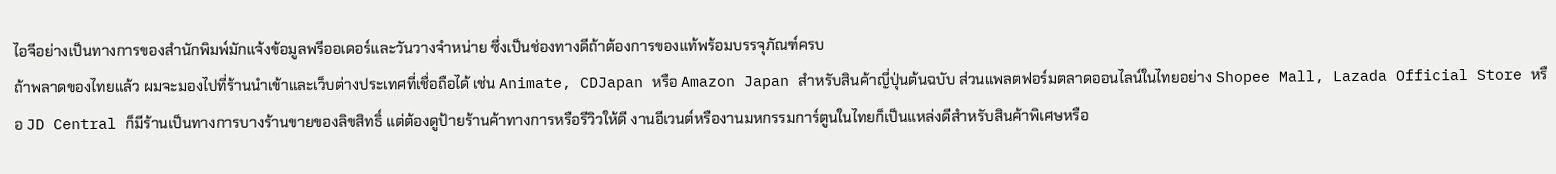ไอจีอย่างเป็นทางการของสำนักพิมพ์มักแจ้งข้อมูลพรีออเดอร์และวันวางจำหน่าย ซึ่งเป็นช่องทางดีถ้าต้องการของแท้พร้อมบรรจุภัณฑ์ครบ
ถ้าพลาดของไทยแล้ว ผมจะมองไปที่ร้านนำเข้าและเว็บต่างประเทศที่เชื่อถือได้ เช่น Animate, CDJapan หรือ Amazon Japan สำหรับสินค้าญี่ปุ่นต้นฉบับ ส่วนแพลตฟอร์มตลาดออนไลน์ในไทยอย่าง Shopee Mall, Lazada Official Store หรือ JD Central ก็มีร้านเป็นทางการบางร้านขายของลิขสิทธิ์ แต่ต้องดูป้ายร้านค้าทางการหรือรีวิวให้ดี งานอีเวนต์หรืองานมหกรรมการ์ตูนในไทยก็เป็นแหล่งดีสำหรับสินค้าพิเศษหรือ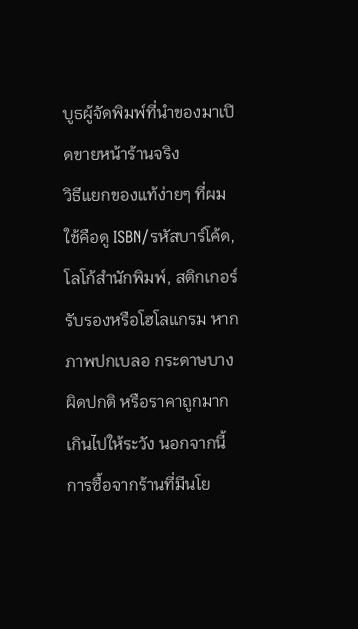บูธผู้จัดพิมพ์ที่นำของมาเปิดขายหน้าร้านจริง
วิธีแยกของแท้ง่ายๆ ที่ผมใช้คือดู ISBN/รหัสบาร์โค้ด, โลโก้สำนักพิมพ์, สติกเกอร์รับรองหรือโฮโลแกรม หากภาพปกเบลอ กระดาษบางผิดปกติ หรือราคาถูกมากเกินไปให้ระวัง นอกจากนี้การซื้อจากร้านที่มีนโย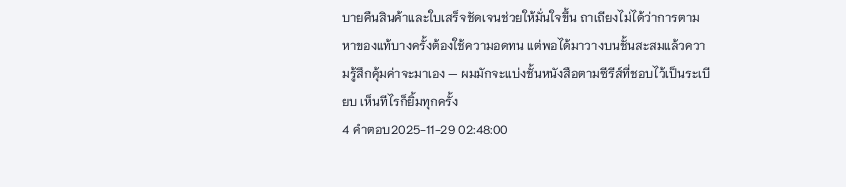บายคืนสินค้าและใบเสร็จชัดเจนช่วยให้มั่นใจขึ้น ถาเถียงไม่ได้ว่าการตามหาของแท้บางครั้งต้องใช้ความอดทน แต่พอได้มาวางบนชั้นสะสมแล้วความรู้สึกคุ้มค่าจะมาเอง — ผมมักจะแบ่งชั้นหนังสือตามซีรีส์ที่ชอบไว้เป็นระเบียบ เห็นทีไรก็ยิ้มทุกครั้ง
4 คำตอบ2025-11-29 02:48:00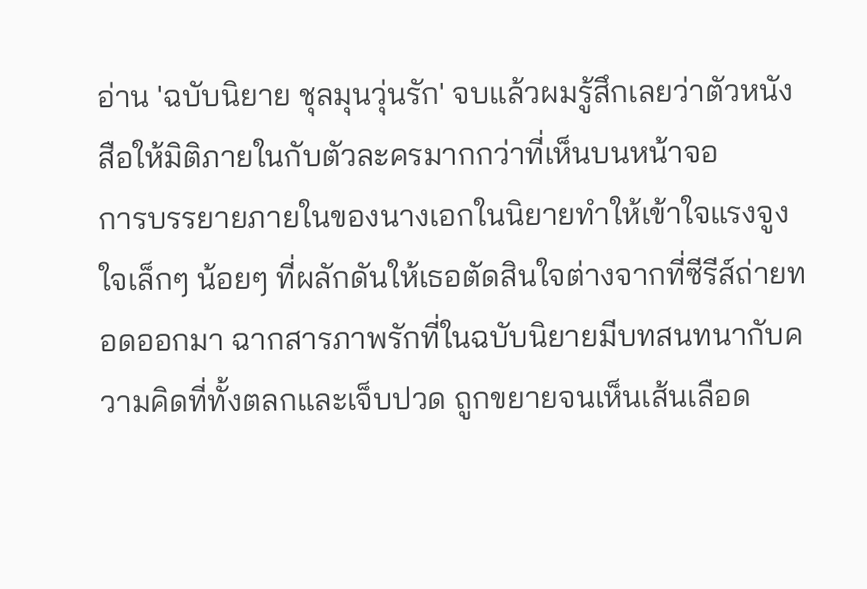อ่าน 'ฉบับนิยาย ชุลมุนวุ่นรัก' จบแล้วผมรู้สึกเลยว่าตัวหนังสือให้มิติภายในกับตัวละครมากกว่าที่เห็นบนหน้าจอ
การบรรยายภายในของนางเอกในนิยายทำให้เข้าใจแรงจูงใจเล็กๆ น้อยๆ ที่ผลักดันให้เธอตัดสินใจต่างจากที่ซีรีส์ถ่ายทอดออกมา ฉากสารภาพรักที่ในฉบับนิยายมีบทสนทนากับความคิดที่ทั้งตลกและเจ็บปวด ถูกขยายจนเห็นเส้นเลือด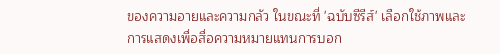ของความอายและความกลัว ในขณะที่ 'ฉบับซีรีส์' เลือกใช้ภาพและการแสดงเพื่อสื่อความหมายแทนการบอก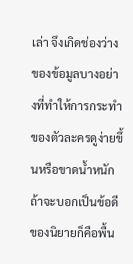เล่า จึงเกิดช่องว่างของข้อมูลบางอย่างที่ทำให้การกระทำของตัวละครดูง่ายขึ้นหรือขาดน้ำหนัก
ถ้าจะบอกเป็นข้อดีของนิยายก็คือพื้น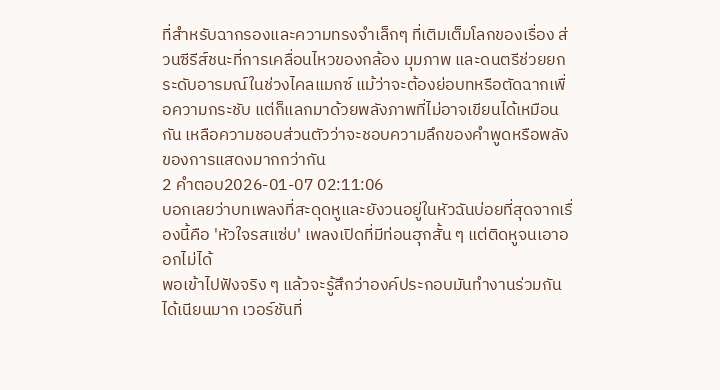ที่สำหรับฉากรองและความทรงจำเล็กๆ ที่เติมเต็มโลกของเรื่อง ส่วนซีรีส์ชนะที่การเคลื่อนไหวของกล้อง มุมภาพ และดนตรีช่วยยกระดับอารมณ์ในช่วงไคลแมกซ์ แม้ว่าจะต้องย่อบทหรือตัดฉากเพื่อความกระชับ แต่ก็แลกมาด้วยพลังภาพที่ไม่อาจเขียนได้เหมือนกัน เหลือความชอบส่วนตัวว่าจะชอบความลึกของคำพูดหรือพลังของการแสดงมากกว่ากัน
2 คำตอบ2026-01-07 02:11:06
บอกเลยว่าบทเพลงที่สะดุดหูและยังวนอยู่ในหัวฉันบ่อยที่สุดจากเรื่องนี้คือ 'หัวใจรสแซ่บ' เพลงเปิดที่มีท่อนฮุกสั้น ๆ แต่ติดหูจนเอาออกไม่ได้
พอเข้าไปฟังจริง ๆ แล้วจะรู้สึกว่าองค์ประกอบมันทำงานร่วมกันได้เนียนมาก เวอร์ชันที่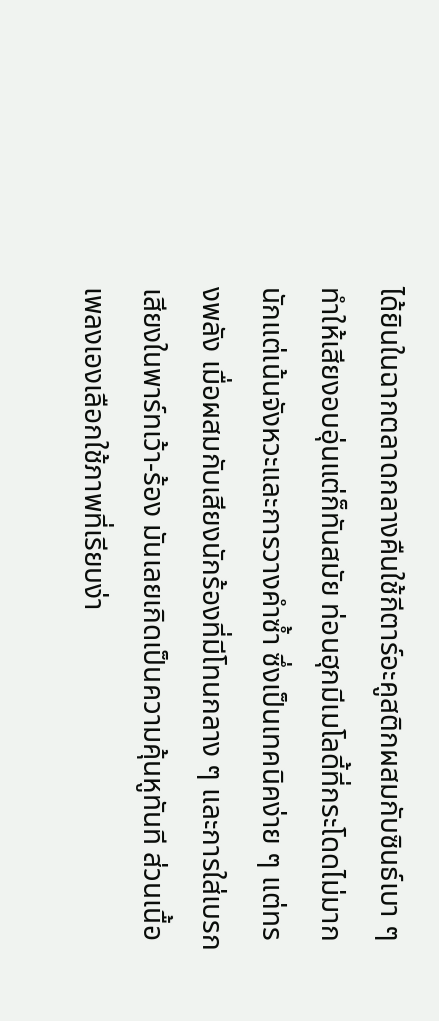ได้ยินในฉากตลาดกลางคืนใช้กีตาร์อะคูสติกผสมกับซินธ์เบา ๆ ทำให้เสียงอบอุ่นแต่ก็ทันสมัย ท่อนฮุกมีเมโลดี้ที่กระโดดไม่มากนักแต่เน้นจังหวะและการวางคำซ้ำ ซึ่งเป็นเทคนิคง่าย ๆ แต่ทรงพลัง เมื่อผสมกับเสียงนักร้องที่มีโทนกลาง ๆ และการใส่เบรกเสียงในพาร์ทเว้า-ร้อง มันเลยเกิดเป็นความคุ้นหูทันที ส่วนเนื้อเพลงเองเลือกใช้ภาพที่เรียบง่า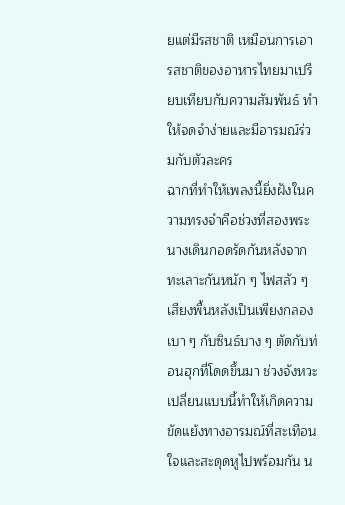ยแต่มีรสชาติ เหมือนการเอารสชาติของอาหารไทยมาเปรียบเทียบกับความสัมพันธ์ ทำให้จดจำง่ายและมีอารมณ์ร่วมกับตัวละคร
ฉากที่ทำให้เพลงนี้ยิ่งฝังในความทรงจำคือช่วงที่สองพระนางเดินกอดรัดกันหลังจากทะเลาะกันหนัก ๆ ไฟสลัว ๆ เสียงพื้นหลังเป็นเพียงกลองเบา ๆ กับซินธ์บาง ๆ ตัดกับท่อนฮุกที่โดดขึ้นมา ช่วงจังหวะเปลี่ยนแบบนี้ทำให้เกิดความขัดแย้งทางอารมณ์ที่สะเทือนใจและสะดุดหูไปพร้อมกัน น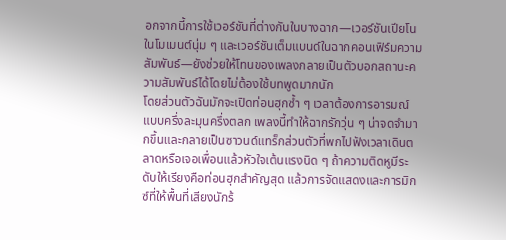อกจากนี้การใช้เวอร์ชันที่ต่างกันในบางฉาก—เวอร์ชันเปียโนในโมเมนต์นุ่ม ๆ และเวอร์ชันเต็มแบนด์ในฉากคอนเฟิร์มความสัมพันธ์—ยังช่วยให้โทนของเพลงกลายเป็นตัวบอกสถานะความสัมพันธ์ได้โดยไม่ต้องใช้บทพูดมากนัก
โดยส่วนตัวฉันมักจะเปิดท่อนฮุกซ้ำ ๆ เวลาต้องการอารมณ์แบบครึ่งละมุนครึ่งตลก เพลงนี้ทำให้ฉากรักวุ่น ๆ น่าจดจำมากขึ้นและกลายเป็นซาวนด์แทร็กส่วนตัวที่พกไปฟังเวลาเดินตลาดหรือเจอเพื่อนแล้วหัวใจเต้นแรงนิด ๆ ถ้าความติดหูมีระดับให้เรียงคือท่อนฮุกสำคัญสุด แล้วการจัดแสดงและการมิกซ์ที่ให้พื้นที่เสียงนักร้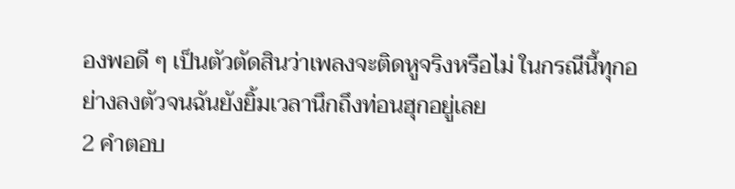องพอดี ๆ เป็นตัวตัดสินว่าเพลงจะติดหูจริงหรือไม่ ในกรณีนี้ทุกอย่างลงตัวจนฉันยังยิ้มเวลานึกถึงท่อนฮุกอยู่เลย
2 คำตอบ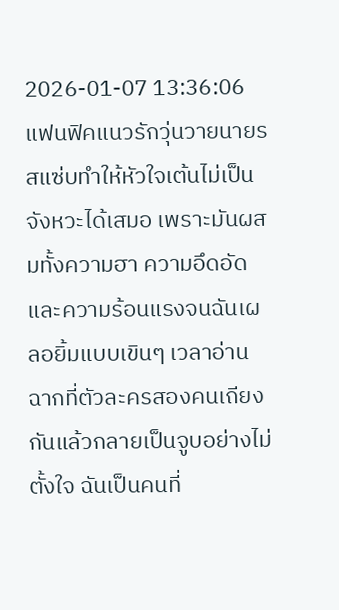2026-01-07 13:36:06
แฟนฟิคแนวรักวุ่นวายนายรสแซ่บทำให้หัวใจเต้นไม่เป็นจังหวะได้เสมอ เพราะมันผสมทั้งความฮา ความอึดอัด และความร้อนแรงจนฉันเผลอยิ้มแบบเขินๆ เวลาอ่านฉากที่ตัวละครสองคนเถียงกันแล้วกลายเป็นจูบอย่างไม่ตั้งใจ ฉันเป็นคนที่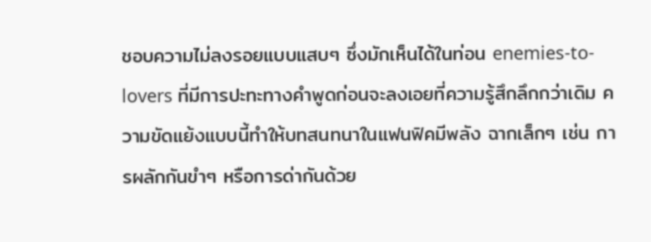ชอบความไม่ลงรอยแบบแสบๆ ซึ่งมักเห็นได้ในท่อน enemies-to-lovers ที่มีการปะทะทางคำพูดก่อนจะลงเอยที่ความรู้สึกลึกกว่าเดิม ความขัดแย้งแบบนี้ทำให้บทสนทนาในแฟนฟิคมีพลัง ฉากเล็กๆ เช่น การผลักกันขำๆ หรือการด่ากันด้วย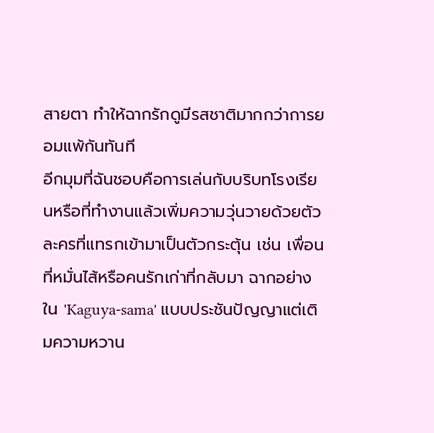สายตา ทำให้ฉากรักดูมีรสชาติมากกว่าการยอมแพ้กันทันที
อีกมุมที่ฉันชอบคือการเล่นกับบริบทโรงเรียนหรือที่ทำงานแล้วเพิ่มความวุ่นวายด้วยตัวละครที่แทรกเข้ามาเป็นตัวกระตุ้น เช่น เพื่อนที่หมั่นไส้หรือคนรักเก่าที่กลับมา ฉากอย่างใน 'Kaguya-sama' แบบประชันปัญญาแต่เติมความหวาน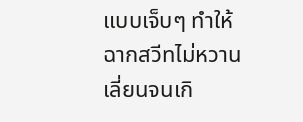แบบเจ็บๆ ทำให้ฉากสวีทไม่หวานเลี่ยนจนเกิ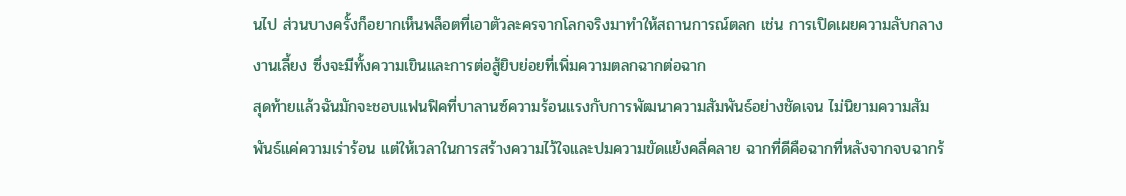นไป ส่วนบางครั้งก็อยากเห็นพล็อตที่เอาตัวละครจากโลกจริงมาทำให้สถานการณ์ตลก เช่น การเปิดเผยความลับกลางงานเลี้ยง ซึ่งจะมีทั้งความเขินและการต่อสู้ยิบย่อยที่เพิ่มความตลกฉากต่อฉาก
สุดท้ายแล้วฉันมักจะชอบแฟนฟิคที่บาลานซ์ความร้อนแรงกับการพัฒนาความสัมพันธ์อย่างชัดเจน ไม่นิยามความสัมพันธ์แค่ความเร่าร้อน แต่ให้เวลาในการสร้างความไว้ใจและปมความขัดแย้งคลี่คลาย ฉากที่ดีคือฉากที่หลังจากจบฉากร้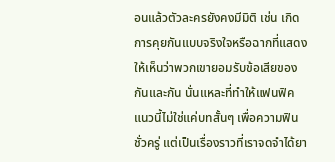อนแล้วตัวละครยังคงมีมิติ เช่น เกิดการคุยกันแบบจริงใจหรือฉากที่แสดงให้เห็นว่าพวกเขายอมรับข้อเสียของกันและกัน นั่นแหละที่ทำให้แฟนฟิคแนวนี้ไม่ใช่แค่บทสั้นๆ เพื่อความฟินชั่วครู่ แต่เป็นเรื่องราวที่เราจดจำได้ยา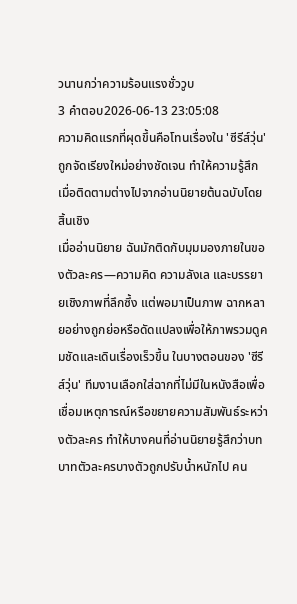วนานกว่าความร้อนแรงชั่ววูบ
3 คำตอบ2026-06-13 23:05:08
ความคิดแรกที่ผุดขึ้นคือโทนเรื่องใน 'ซีรีส์วุ่น' ถูกจัดเรียงใหม่อย่างชัดเจน ทำให้ความรู้สึกเมื่อติดตามต่างไปจากอ่านนิยายต้นฉบับโดยสิ้นเชิง
เมื่ออ่านนิยาย ฉันมักติดกับมุมมองภายในของตัวละคร—ความคิด ความลังเล และบรรยายเชิงภาพที่ลึกซึ้ง แต่พอมาเป็นภาพ ฉากหลายอย่างถูกย่อหรือดัดแปลงเพื่อให้ภาพรวมดูคมชัดและเดินเรื่องเร็วขึ้น ในบางตอนของ 'ซีรีส์วุ่น' ทีมงานเลือกใส่ฉากที่ไม่มีในหนังสือเพื่อเชื่อมเหตุการณ์หรือขยายความสัมพันธ์ระหว่างตัวละคร ทำให้บางคนที่อ่านนิยายรู้สึกว่าบทบาทตัวละครบางตัวถูกปรับน้ำหนักไป คน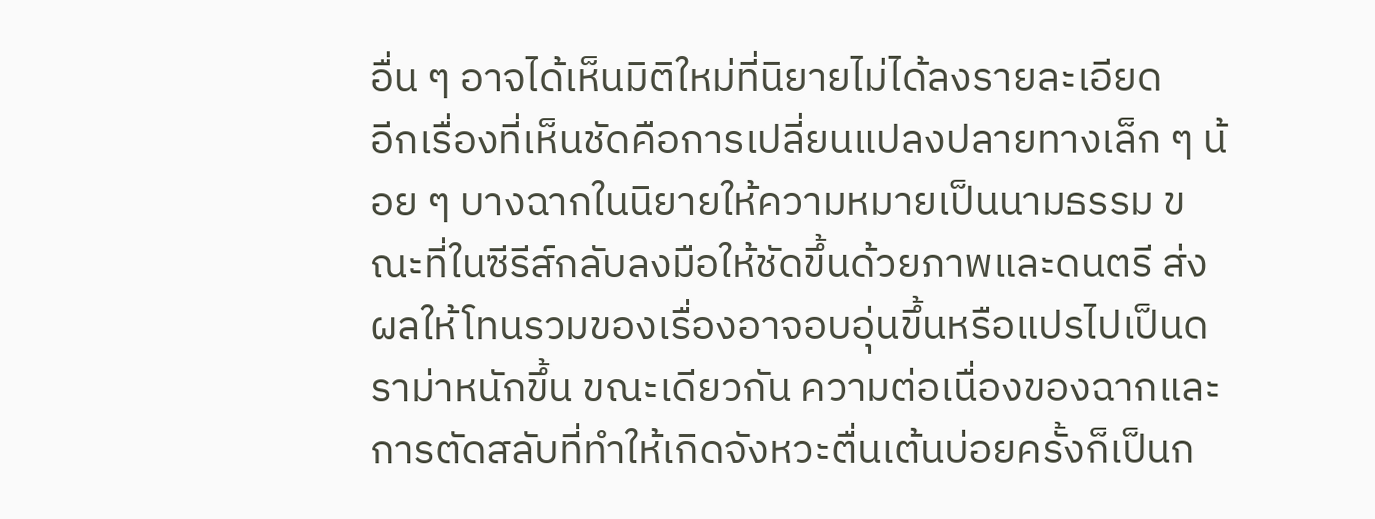อื่น ๆ อาจได้เห็นมิติใหม่ที่นิยายไม่ได้ลงรายละเอียด
อีกเรื่องที่เห็นชัดคือการเปลี่ยนแปลงปลายทางเล็ก ๆ น้อย ๆ บางฉากในนิยายให้ความหมายเป็นนามธรรม ขณะที่ในซีรีส์กลับลงมือให้ชัดขึ้นด้วยภาพและดนตรี ส่งผลให้โทนรวมของเรื่องอาจอบอุ่นขึ้นหรือแปรไปเป็นดราม่าหนักขึ้น ขณะเดียวกัน ความต่อเนื่องของฉากและการตัดสลับที่ทำให้เกิดจังหวะตื่นเต้นบ่อยครั้งก็เป็นก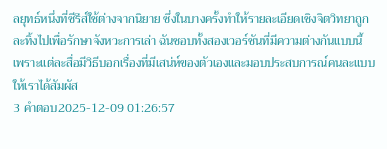ลยุทธ์หนึ่งที่ซีรีส์ใช้ต่างจากนิยาย ซึ่งในบางครั้งทำให้รายละเอียดเชิงจิตวิทยาถูกละทิ้งไปเพื่อรักษาจังหวะการเล่า ฉันชอบทั้งสองเวอร์ชันที่มีความต่างกันแบบนี้ เพราะแต่ละสื่อมีวิธีบอกเรื่องที่มีเสน่ห์ของตัวเองและมอบประสบการณ์คนละแบบให้เราได้สัมผัส
3 คำตอบ2025-12-09 01:26:57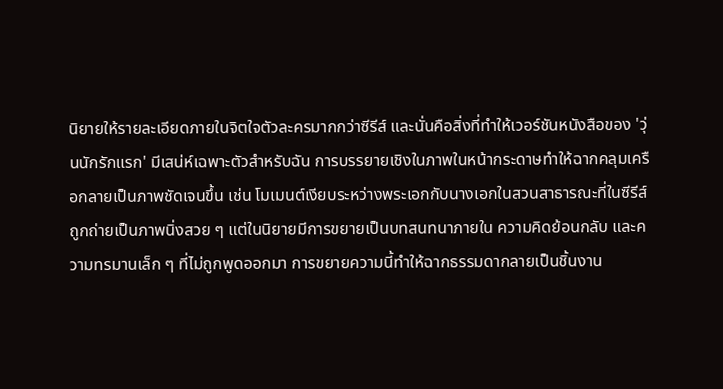นิยายให้รายละเอียดภายในจิตใจตัวละครมากกว่าซีรีส์ และนั่นคือสิ่งที่ทำให้เวอร์ชันหนังสือของ 'วุ่นนักรักแรก' มีเสน่ห์เฉพาะตัวสำหรับฉัน การบรรยายเชิงในภาพในหน้ากระดาษทำให้ฉากคลุมเครือกลายเป็นภาพชัดเจนขึ้น เช่น โมเมนต์เงียบระหว่างพระเอกกับนางเอกในสวนสาธารณะที่ในซีรีส์ถูกถ่ายเป็นภาพนิ่งสวย ๆ แต่ในนิยายมีการขยายเป็นบทสนทนาภายใน ความคิดย้อนกลับ และความทรมานเล็ก ๆ ที่ไม่ถูกพูดออกมา การขยายความนี้ทำให้ฉากธรรมดากลายเป็นชิ้นงาน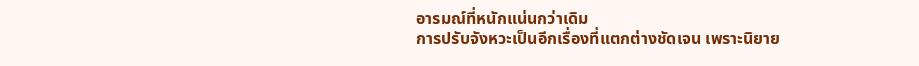อารมณ์ที่หนักแน่นกว่าเดิม
การปรับจังหวะเป็นอีกเรื่องที่แตกต่างชัดเจน เพราะนิยาย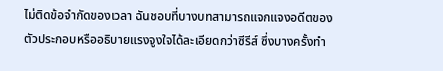ไม่ติดข้อจำกัดของเวลา ฉันชอบที่บางบทสามารถแจกแจงอดีตของตัวประกอบหรืออธิบายแรงจูงใจได้ละเอียดกว่าซีรีส์ ซึ่งบางครั้งทำ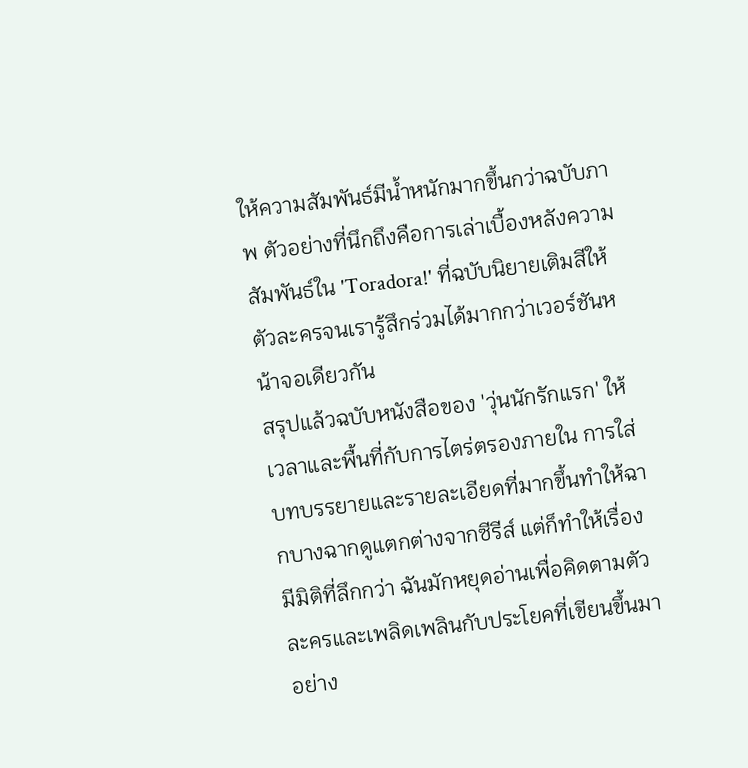ให้ความสัมพันธ์มีน้ำหนักมากขึ้นกว่าฉบับภาพ ตัวอย่างที่นึกถึงคือการเล่าเบื้องหลังความสัมพันธ์ใน 'Toradora!' ที่ฉบับนิยายเติมสีให้ตัวละครจนเรารู้สึกร่วมได้มากกว่าเวอร์ชันหน้าจอเดียวกัน
สรุปแล้วฉบับหนังสือของ 'วุ่นนักรักแรก' ให้เวลาและพื้นที่กับการไตร่ตรองภายใน การใส่บทบรรยายและรายละเอียดที่มากขึ้นทำให้ฉากบางฉากดูแตกต่างจากซีรีส์ แต่ก็ทำให้เรื่องมีมิติที่ลึกกว่า ฉันมักหยุดอ่านเพื่อคิดตามตัวละครและเพลิดเพลินกับประโยคที่เขียนขึ้นมาอย่าง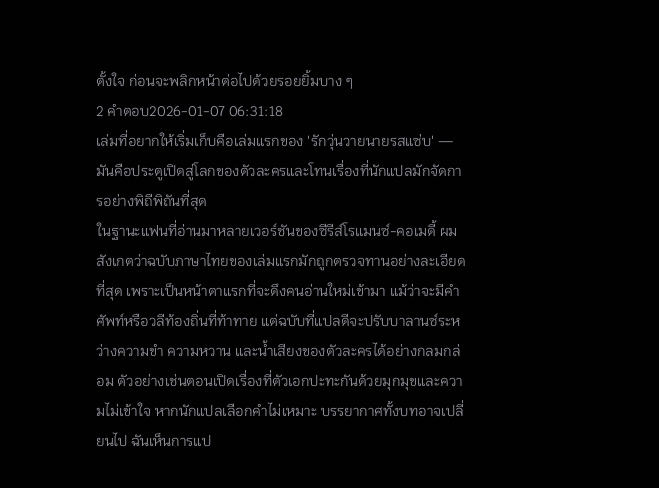ตั้งใจ ก่อนจะพลิกหน้าต่อไปด้วยรอยยิ้มบาง ๆ
2 คำตอบ2026-01-07 06:31:18
เล่มที่อยากให้เริ่มเก็บคือเล่มแรกของ 'รักวุ่นวายนายรสแซ่บ' — มันคือประตูเปิดสู่โลกของตัวละครและโทนเรื่องที่นักแปลมักจัดการอย่างพิถีพิถันที่สุด
ในฐานะแฟนที่อ่านมาหลายเวอร์ชันของซีรีส์โรแมนซ์-คอเมดี้ ผมสังเกตว่าฉบับภาษาไทยของเล่มแรกมักถูกตรวจทานอย่างละเอียดที่สุด เพราะเป็นหน้าตาแรกที่จะดึงคนอ่านใหม่เข้ามา แม้ว่าจะมีคำศัพท์หรือวลีท้องถิ่นที่ท้าทาย แต่ฉบับที่แปลดีจะปรับบาลานซ์ระหว่างความขำ ความหวาน และน้ำเสียงของตัวละครได้อย่างกลมกล่อม ตัวอย่างเช่นตอนเปิดเรื่องที่ตัวเอกปะทะกันด้วยมุกมุขและความไม่เข้าใจ หากนักแปลเลือกคำไม่เหมาะ บรรยากาศทั้งบทอาจเปลี่ยนไป ฉันเห็นการแป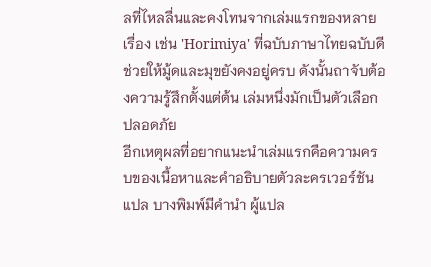ลที่ไหลลื่นและคงโทนจากเล่มแรกของหลายเรื่อง เช่น 'Horimiya' ที่ฉบับภาษาไทยฉบับดีช่วยให้มู้ดและมุขยังคงอยู่ครบ ดังนั้นถาจับต้องความรู้สึกตั้งแต่ต้น เล่มหนึ่งมักเป็นตัวเลือกปลอดภัย
อีกเหตุผลที่อยากแนะนำเล่มแรกคือความครบของเนื้อหาและคำอธิบายตัวละครเวอร์ชันแปล บางพิมพ์มีคำนำ ผู้แปล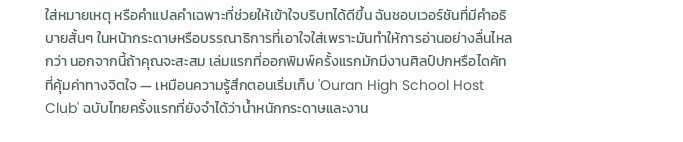ใส่หมายเหตุ หรือคำแปลคำเฉพาะที่ช่วยให้เข้าใจบริบทได้ดีขึ้น ฉันชอบเวอร์ชันที่มีคำอธิบายสั้นๆ ในหน้ากระดาษหรือบรรณาธิการที่เอาใจใส่เพราะมันทำให้การอ่านอย่างลื่นไหลกว่า นอกจากนี้ถ้าคุณจะสะสม เล่มแรกที่ออกพิมพ์ครั้งแรกมักมีงานศิลป์ปกหรือไดคัทที่คุ้มค่าทางจิตใจ — เหมือนความรู้สึกตอนเริ่มเก็บ 'Ouran High School Host Club' ฉบับไทยครั้งแรกที่ยังจำได้ว่าน้ำหนักกระดาษและงาน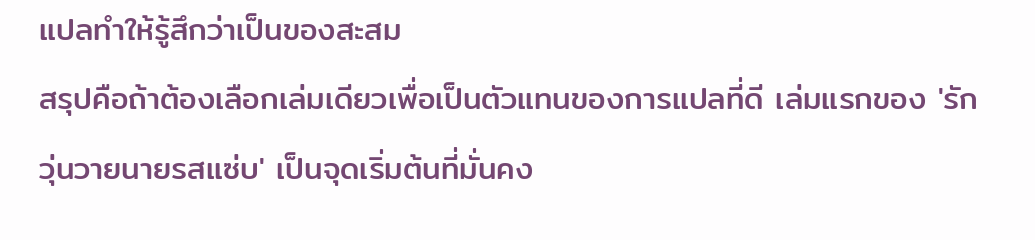แปลทำให้รู้สึกว่าเป็นของสะสม
สรุปคือถ้าต้องเลือกเล่มเดียวเพื่อเป็นตัวแทนของการแปลที่ดี เล่มแรกของ 'รักวุ่นวายนายรสแซ่บ' เป็นจุดเริ่มต้นที่มั่นคง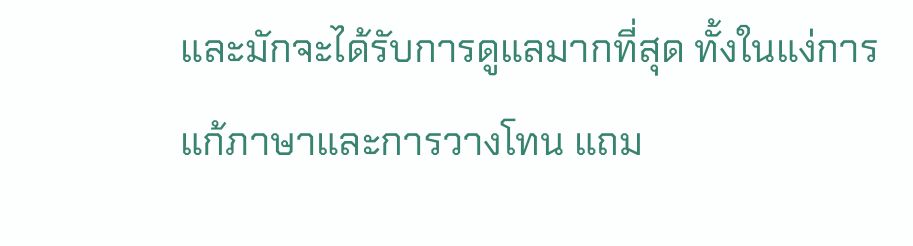และมักจะได้รับการดูแลมากที่สุด ทั้งในแง่การแก้ภาษาและการวางโทน แถม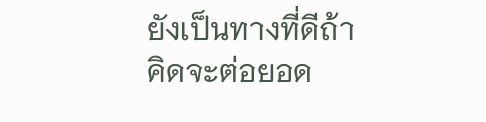ยังเป็นทางที่ดีถ้าคิดจะต่อยอด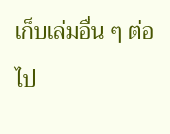เก็บเล่มอื่น ๆ ต่อไป